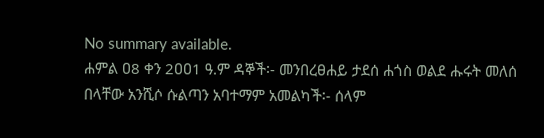No summary available.
ሐምል ዐ8 ቀን 2ዐዐ1 ዓ.ም ዳኞች፡- መንበረፀሐይ ታደሰ ሐጎስ ወልደ ሑሩት መለሰ በላቸው አንሺሶ ሱልጣን አባተማም አመልካች፡- ሰላም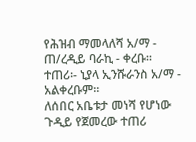የሕዝብ ማመላለሻ አ/ማ - ጠ/ረዲይ ባራኪ - ቀረቡ።
ተጠሪ፡- ኒያላ ኢንሹራንስ አ/ማ - አልቀረቡም።
ለሰበር አቤቱታ መነሻ የሆነው ጉዲይ የጀመረው ተጠሪ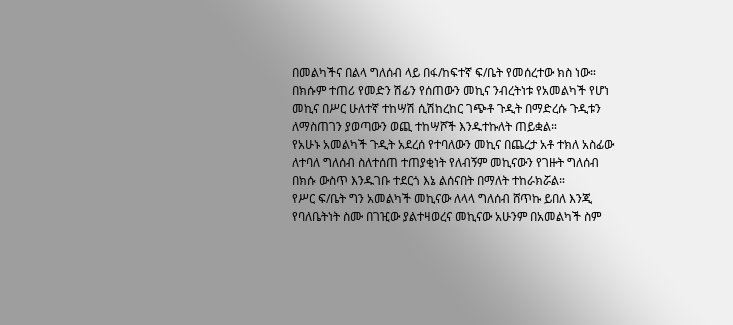በመልካችና በልላ ግለሰብ ላይ በፋ/ከፍተኛ ፍ/ቤት የመሰረተው ክስ ነው። በክሱም ተጠሪ የመድን ሽፊን የሰጠውን መኪና ንብረትነቱ የአመልካች የሆነ መኪና በሥር ሁለተኛ ተከሣሽ ሲሽከረከር ገጭቶ ጉዲት በማድረሱ ጉዲቱን ለማስጠገን ያወጣውን ወጪ ተከሣሾች እንዱተኩለት ጠይቋል።
የአሁኑ አመልካች ጉዲት አደረሰ የተባለውን መኪና በጨረታ አቶ ተክለ አስፊው ለተባለ ግለሰብ ስለተሰጠ ተጠያቂነት የለብኝም መኪናውን የገዙት ግለሰብ በክሱ ውስጥ እንዱገቡ ተደርጎ እኔ ልሰናበት በማለት ተከራክሯል።
የሥር ፍ/ቤት ግን አመልካች መኪናው ለላላ ግለሰብ ሸጥኩ ይበለ እንጂ የባለቤትነት ስሙ በገዢው ያልተዛወረና መኪናው አሁንም በአመልካች ስም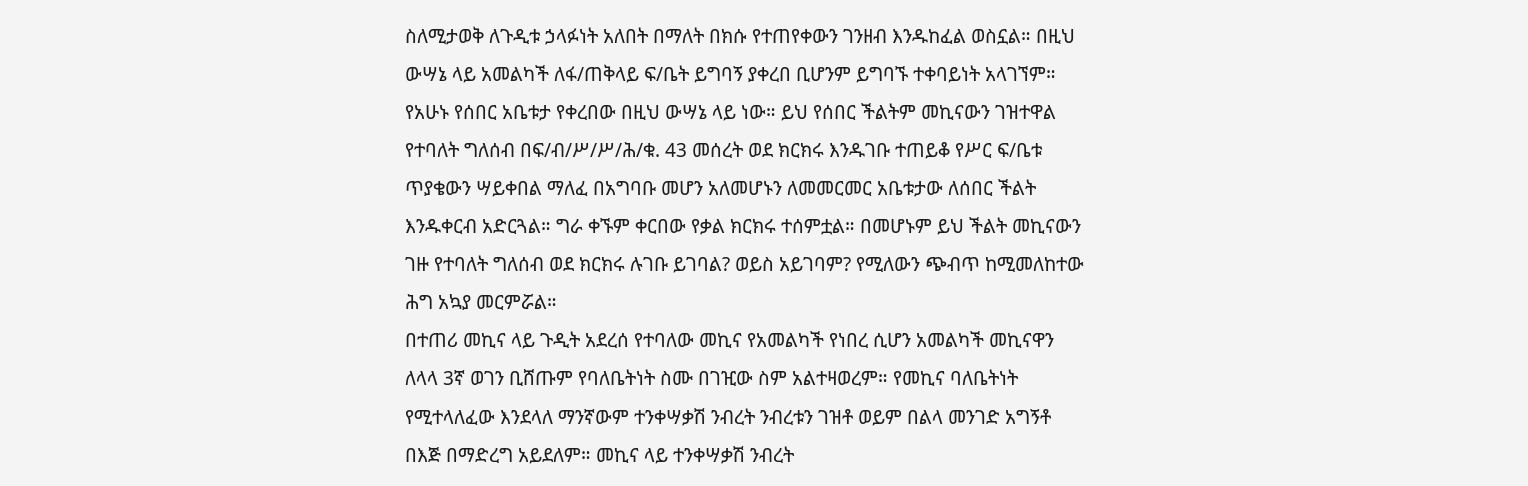ስለሚታወቅ ለጉዲቱ ኃላፉነት አለበት በማለት በክሱ የተጠየቀውን ገንዘብ እንዱከፈል ወስኗል። በዚህ ውሣኔ ላይ አመልካች ለፋ/ጠቅላይ ፍ/ቤት ይግባኝ ያቀረበ ቢሆንም ይግባኙ ተቀባይነት አላገኘም።
የአሁኑ የሰበር አቤቱታ የቀረበው በዚህ ውሣኔ ላይ ነው። ይህ የሰበር ችልትም መኪናውን ገዝተዋል የተባለት ግለሰብ በፍ/ብ/ሥ/ሥ/ሕ/ቁ. 43 መሰረት ወደ ክርክሩ እንዱገቡ ተጠይቆ የሥር ፍ/ቤቱ ጥያቄውን ሣይቀበል ማለፈ በአግባቡ መሆን አለመሆኑን ለመመርመር አቤቱታው ለሰበር ችልት እንዱቀርብ አድርጓል። ግራ ቀኙም ቀርበው የቃል ክርክሩ ተሰምቷል። በመሆኑም ይህ ችልት መኪናውን ገዙ የተባለት ግለሰብ ወደ ክርክሩ ሉገቡ ይገባል? ወይስ አይገባም? የሚለውን ጭብጥ ከሚመለከተው ሕግ አኳያ መርምሯል።
በተጠሪ መኪና ላይ ጉዲት አደረሰ የተባለው መኪና የአመልካች የነበረ ሲሆን አመልካች መኪናዋን ለላላ 3ኛ ወገን ቢሸጡም የባለቤትነት ስሙ በገዢው ስም አልተዛወረም። የመኪና ባለቤትነት የሚተላለፈው እንደላለ ማንኛውም ተንቀሣቃሽ ንብረት ንብረቱን ገዝቶ ወይም በልላ መንገድ አግኝቶ በእጅ በማድረግ አይደለም። መኪና ላይ ተንቀሣቃሽ ንብረት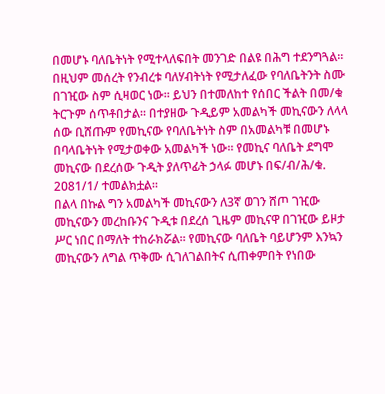በመሆኑ ባለቤትነት የሚተላለፍበት መንገድ በልዩ በሕግ ተደንግጓል። በዚህም መሰረት የንብረቱ ባለሃብትነት የሚታለፈው የባለቤትንት ስሙ በገዢው ስም ሲዛወር ነው። ይህን በተመለከተ የሰበር ችልት በመ/ቁ ትርጉም ሰጥቶበታል። በተያዘው ጉዲይም አመልካች መኪናውን ለላላ ሰው ቢሸጡም የመኪናው የባለቤትነት ስም በአመልካቹ በመሆኑ በባላቤትነት የሚታወቀው አመልካች ነው። የመኪና ባለቤት ደግሞ መኪናው በደረሰው ጉዲት ያለጥፊት ኃላፉ መሆኑ በፍ/ብ/ሕ/ቁ. 2ዐ81/1/ ተመልክቷል።
በልላ በኩል ግን አመልካች መኪናውን ለ3ኛ ወገን ሸጦ ገዢው መኪናውን መረከቡንና ጉዲቱ በደረሰ ጊዜም መኪናዋ በገዢው ይዞታ ሥር ነበር በማለት ተከራክሯል። የመኪናው ባለቤት ባይሆንም እንኳን መኪናውን ለግል ጥቅሙ ሲገለገልበትና ሲጠቀምበት የነበው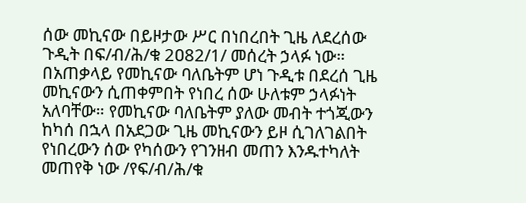ሰው መኪናው በይዞታው ሥር በነበረበት ጊዜ ለደረሰው ጉዲት በፍ/ብ/ሕ/ቁ 2ዐ82/1/ መሰረት ኃላፉ ነው። በአጠቃላይ የመኪናው ባለቤትም ሆነ ጉዲቱ በደረሰ ጊዜ መኪናውን ሲጠቀምበት የነበረ ሰው ሁለቱም ኃላፉነት አለባቸው። የመኪናው ባለቤትም ያለው መብት ተጎጂውን ከካሰ በኋላ በአደጋው ጊዜ መኪናውን ይዞ ሲገለገልበት የነበረውን ሰው የካሰውን የገንዘብ መጠን እንዱተካለት መጠየቅ ነው /የፍ/ብ/ሕ/ቁ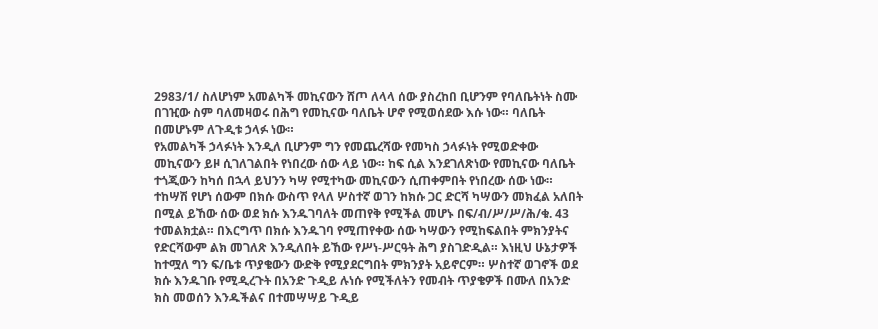2983/1/ ስለሆነም አመልካች መኪናውን ሸጦ ለላላ ሰው ያስረከበ ቢሆንም የባለቤትነት ስሙ በገዢው ስም ባለመዛወሩ በሕግ የመኪናው ባለቤት ሆኖ የሚወሰደው እሱ ነው። ባለቤት በመሆኑም ለጉዲቱ ኃላፉ ነው።
የአመልካች ኃላፉነት እንዲለ ቢሆንም ግን የመጨረሻው የመካስ ኃላፉነት የሚወድቀው መኪናውን ይዞ ሲገለገልበት የነበረው ሰው ላይ ነው። ከፍ ሲል እንደገለጽነው የመኪናው ባለቤት ተጎጂውን ከካሰ በኋላ ይህንን ካሣ የሚተካው መኪናውን ሲጠቀምበት የነበረው ሰው ነው። ተከሣሽ የሆነ ሰውም በክሱ ውስጥ የላለ ሦስተኛ ወገን ከክሱ ጋር ድርሻ ካሣውን መክፈል አለበት በሚል ይኸው ሰው ወደ ክሱ እንዱገባለት መጠየቅ የሚችል መሆኑ በፍ/ብ/ሥ/ሥ/ሕ/ቁ. 43 ተመልክቷል። በእርግጥ በክሱ እንዱገባ የሚጠየቀው ሰው ካሣውን የሚከፍልበት ምክንያትና የድርሻውም ልክ መገለጽ እንዲለበት ይኸው የሥነ-ሥርዓት ሕግ ያስገድዲል። እነዚህ ሁኔታዎች ከተሟለ ግን ፍ/ቤቱ ጥያቄውን ውድቅ የሚያደርግበት ምክንያት አይኖርም። ሦስተኛ ወገኖች ወደ ክሱ እንዱገቡ የሚዲረጉት በአንድ ጉዲይ ሉነሱ የሚችለትን የመብት ጥያቄዎች በሙለ በአንድ ክስ መወሰን እንዱችልና በተመሣሣይ ጉዲይ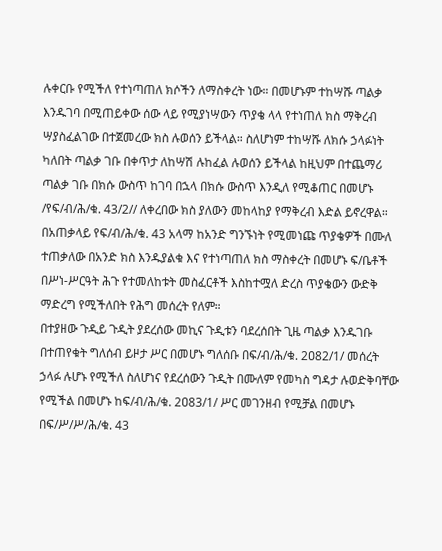ሉቀርቡ የሚችለ የተነጣጠለ ክሶችን ለማስቀረት ነው። በመሆኑም ተከሣሹ ጣልቃ እንዱገባ በሚጠይቀው ሰው ላይ የሚያነሣውን ጥያቄ ላላ የተነጠለ ክስ ማቅረብ ሣያስፈልገው በተጀመረው ክስ ሉወሰን ይችላል። ስለሆነም ተከሣሹ ለክሱ ኃላፉነት ካለበት ጣልቃ ገቡ በቀጥታ ለከሣሽ ሉከፈል ሉወሰን ይችላል ከዚህም በተጨማሪ ጣልቃ ገቡ በክሱ ውስጥ ከገባ በኋላ በክሱ ውስጥ እንዲለ የሚቆጠር በመሆኑ /የፍ/ብ/ሕ/ቁ. 43/2// ለቀረበው ክስ ያለውን መከላከያ የማቅረብ እድል ይኖረዋል።
በአጠቃላይ የፍ/ብ/ሕ/ቁ. 43 አላማ ከአንድ ግንኙነት የሚመነጩ ጥያቄዎች በሙለ ተጠቃለው በአንድ ክስ እንዱያልቁ እና የተነጣጠለ ክስ ማስቀረት በመሆኑ ፍ/ቤቶች በሥነ-ሥርዓት ሕጉ የተመለከቱት መስፈርቶች እስከተሟለ ድረስ ጥያቄውን ውድቅ ማድረግ የሚችለበት የሕግ መሰረት የለም።
በተያዘው ጉዲይ ጉዲት ያደረሰው መኪና ጉዲቱን ባደረሰበት ጊዜ ጣልቃ እንዱገቡ በተጠየቁት ግለሰብ ይዞታ ሥር በመሆኑ ግለሰቡ በፍ/ብ/ሕ/ቁ. 2ዐ82/1/ መሰረት ኃላፉ ሉሆኑ የሚችለ ስለሆነና የደረሰውን ጉዲት በሙለም የመካስ ግዳታ ሉወድቅባቸው የሚችል በመሆኑ ከፍ/ብ/ሕ/ቁ. 2ዐ83/1/ ሥር መገንዘብ የሚቻል በመሆኑ በፍ/ሥ/ሥ/ሕ/ቁ. 43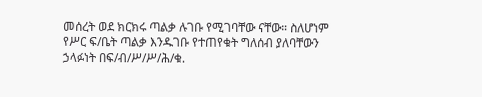መሰረት ወደ ክርክሩ ጣልቃ ሉገቡ የሚገባቸው ናቸው። ስለሆነም የሥር ፍ/ቤት ጣልቃ እንዱገቡ የተጠየቁት ግለሰብ ያለባቸውን ኃላፉነት በፍ/ብ/ሥ/ሥ/ሕ/ቁ.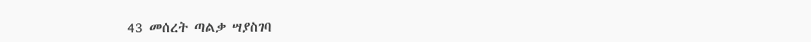43 መሰረት ጣልቃ ሣያስገባ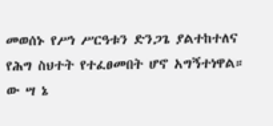መወሰኑ የሥነ ሥርዓቱን ድንጋጌ ያልተከተለና የሕግ ስህተት የተፈፀመበት ሆኖ አግኝተነዋል።
ው ሣ ኔ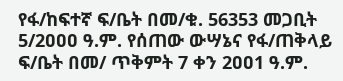የፋ/ከፍተኛ ፍ/ቤት በመ/ቁ. 56353 መጋቢት 5/2ዐዐዐ ዓ.ም. የሰጠው ውሣኔና የፋ/ጠቅላይ ፍ/ቤት በመ/ ጥቅምት 7 ቀን 2ዐዐ1 ዓ.ም.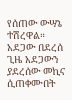የሰጠው ውሣኔ ተሽረዋል።
አደጋው በደረሰ ጊዜ አደጋውን ያደረሰው መኪና ሲጠቀሙበት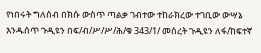የነበሩት ግለሰብ በክሱ ውስጥ ጣልቃ ገብተው ተከራክረው ተገቢው ውሣኔ እንዱሰጥ ጉዲዩን በፍ/ብ/ሥ/ሥ/ሕ/ቁ 343/1/ መሰረት ጉዲዩን ለፋ/ከፍተኛ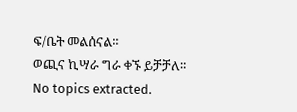ፍ/ቤት መልሰናል።
ወጪና ኪሣራ ግራ ቀኙ ይቻቻለ።
No topics extracted.